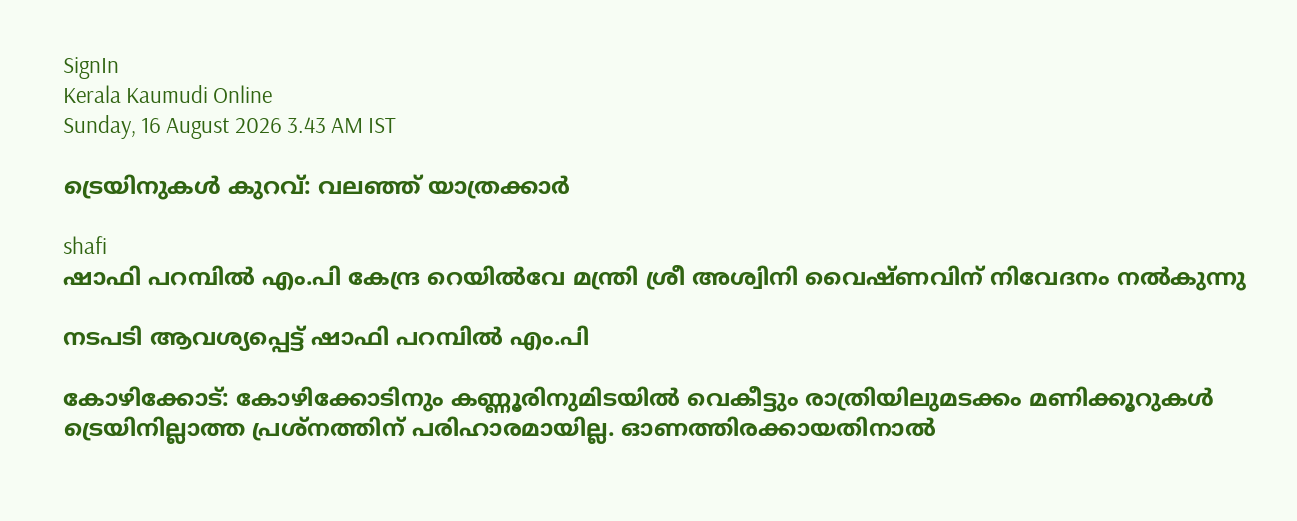SignIn
Kerala Kaumudi Online
Sunday, 16 August 2026 3.43 AM IST

ട്രെയിനുകൾ കുറവ്: വലഞ്ഞ് യാത്രക്കാർ

shafi
ഷാഫി പറമ്പിൽ എം.പി കേന്ദ്ര റെയിൽവേ മന്ത്രി ശ്രീ അശ്വിനി വൈഷ്ണവിന് നിവേദനം നൽകുന്നു

നടപടി ആവശ്യപ്പെട്ട് ഷാഫി പറമ്പിൽ എം.പി

കോഴിക്കോട്: കോഴിക്കോടിനും കണ്ണൂരിനുമിടയിൽ വെകീട്ടും രാത്രിയിലുമടക്കം മണിക്കൂറുകൾ ട്രെയിനില്ലാത്ത പ്രശ്നത്തിന് പരിഹാരമായില്ല. ഓണത്തിരക്കായതിനാൽ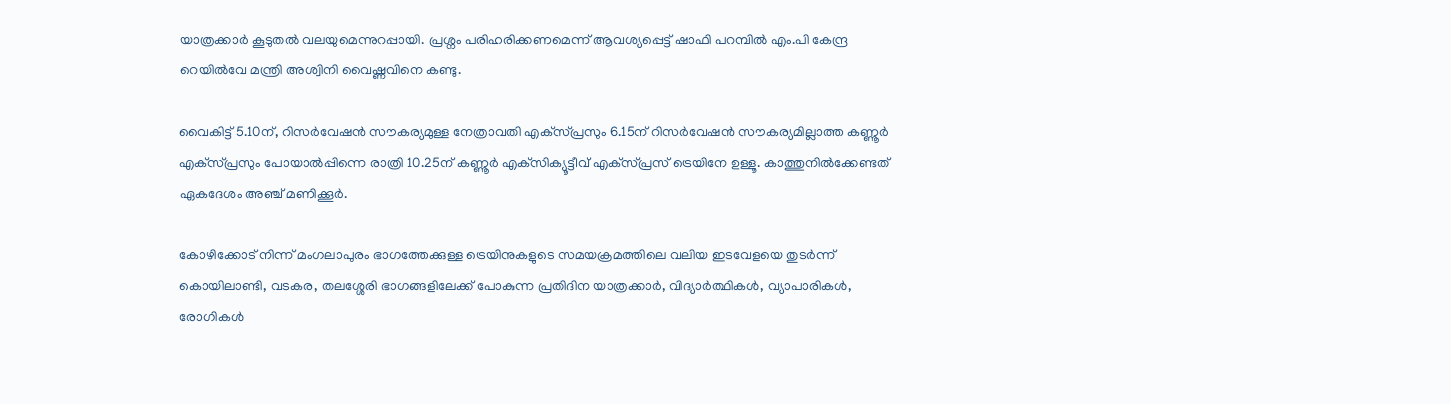യാത്രക്കാർ കൂടുതൽ വലയുമെന്നുറപ്പായി. പ്രശ്നം പരിഹരിക്കണമെന്ന് ആവശ്യപ്പെട്ട് ഷാഫി പറമ്പിൽ എം.പി കേന്ദ്ര റെയിൽവേ മന്ത്രി അശ്വിനി വൈഷ്ണവിനെ കണ്ടു.

വൈകിട്ട് 5.10ന്, റിസർവേഷൻ സൗകര്യമുള്ള നേത്രാവതി എക്‌സ്പ്രസും 6.15ന് റിസർവേഷൻ സൗകര്യമില്ലാത്ത കണ്ണൂർ എക്‌സ്പ്രസും പോയാൽപ്പിന്നെ രാത്രി 10.25ന് കണ്ണൂർ എക്‌സിക്യൂട്ടീവ് എക്‌സ്പ്രസ് ട്രെയിനേ ഉള്ളൂ. കാത്തുനിൽക്കേണ്ടത് ഏകദേശം അഞ്ച് മണിക്കൂർ.

കോഴിക്കോട് നിന്ന് മംഗലാപുരം ഭാഗത്തേക്കുള്ള ട്രെയിനുകളുടെ സമയക്രമത്തിലെ വലിയ ഇടവേളയെ തുടർന്ന് കൊയിലാണ്ടി, വടകര, തലശ്ശേരി ഭാഗങ്ങളിലേക്ക് പോകുന്ന പ്രതിദിന യാത്രക്കാർ, വിദ്യാർത്ഥികൾ, വ്യാപാരികൾ, രോഗികൾ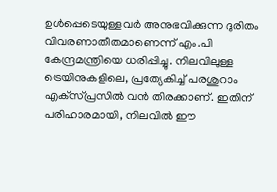ഉൾപ്പെടെയുള്ളവർ അനുഭവിക്കുന്ന ദുരിതം വിവരണാതീതമാണെന്ന് എം.പി കേന്ദ്രമന്ത്രിയെ ധരിപ്പിച്ചു. നിലവിലുള്ള ട്രെയിനുകളിലെ, പ്രത്യേകിച്ച് പരശുറാം എക്‌സ്പ്രസിൽ വൻ തിരക്കാണ്. ഇതിന് പരിഹാരമായി, നിലവിൽ ഈ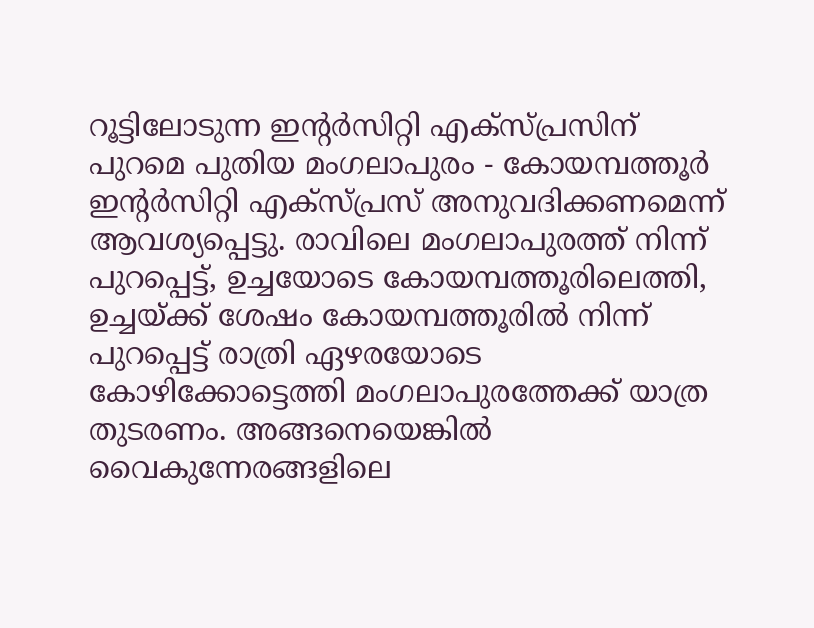റൂട്ടിലോടുന്ന ഇന്റർസിറ്റി എക്‌സ്പ്രസിന് പുറമെ പുതിയ മംഗലാപുരം - കോയമ്പത്തൂർ ഇന്റർസിറ്റി എക്‌സ്പ്രസ് അനുവദിക്കണമെന്ന് ആവശ്യപ്പെട്ടു. രാവിലെ മംഗലാപുരത്ത് നിന്ന് പുറപ്പെട്ട്, ഉച്ചയോടെ കോയമ്പത്തൂരിലെത്തി, ഉച്ചയ്ക്ക് ശേഷം കോയമ്പത്തൂരിൽ നിന്ന് പുറപ്പെട്ട് രാത്രി ഏഴരയോടെ കോഴിക്കോട്ടെത്തി മംഗലാപുരത്തേക്ക് യാത്ര തുടരണം. അങ്ങനെയെങ്കിൽ വൈകുന്നേരങ്ങളിലെ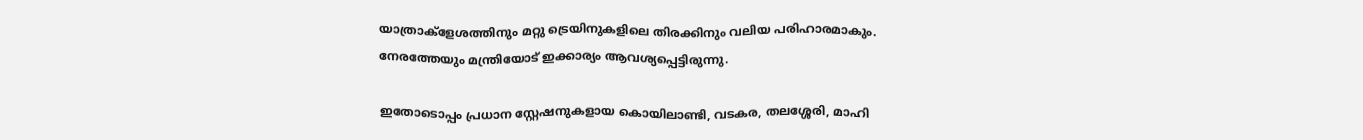യാത്രാക്ളേശത്തിനും മറ്റു ട്രെയിനുകളിലെ തിരക്കിനും വലിയ പരിഹാരമാകും. നേരത്തേയും മന്ത്രിയോട് ഇക്കാര്യം ആവശ്യപ്പെട്ടിരുന്നു.

ഇതോടൊപ്പം പ്രധാന സ്റ്റേഷനുകളായ കൊയിലാണ്ടി, വടകര, തലശ്ശേരി, മാഹി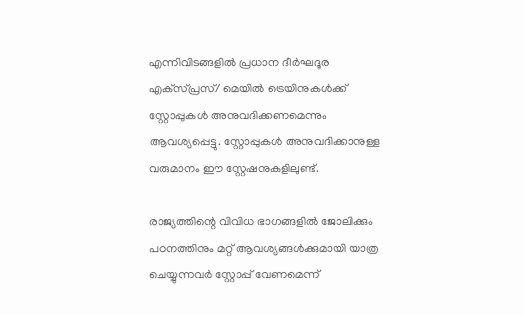എന്നിവിടങ്ങളിൽ പ്രധാന ദീർഘദൂര എക്‌സ്പ്രസ്/ മെയിൽ ട്രെയിനുകൾക്ക് സ്റ്റോപ്പുകൾ അനുവദിക്കണമെന്നും ആവശ്യപ്പെട്ടു. സ്റ്റോപ്പുകൾ അനുവദിക്കാനുള്ള വരുമാനം ഈ സ്റ്റേഷനുകളിലുണ്ട്.

രാജ്യത്തിന്റെ വിവിധ ഭാഗങ്ങളിൽ ജോലിക്കും പഠനത്തിനും മറ്റ് ആവശ്യങ്ങൾക്കുമായി യാത്ര ചെയ്യുന്നവർ സ്റ്റോപ്പ് വേണമെന്ന്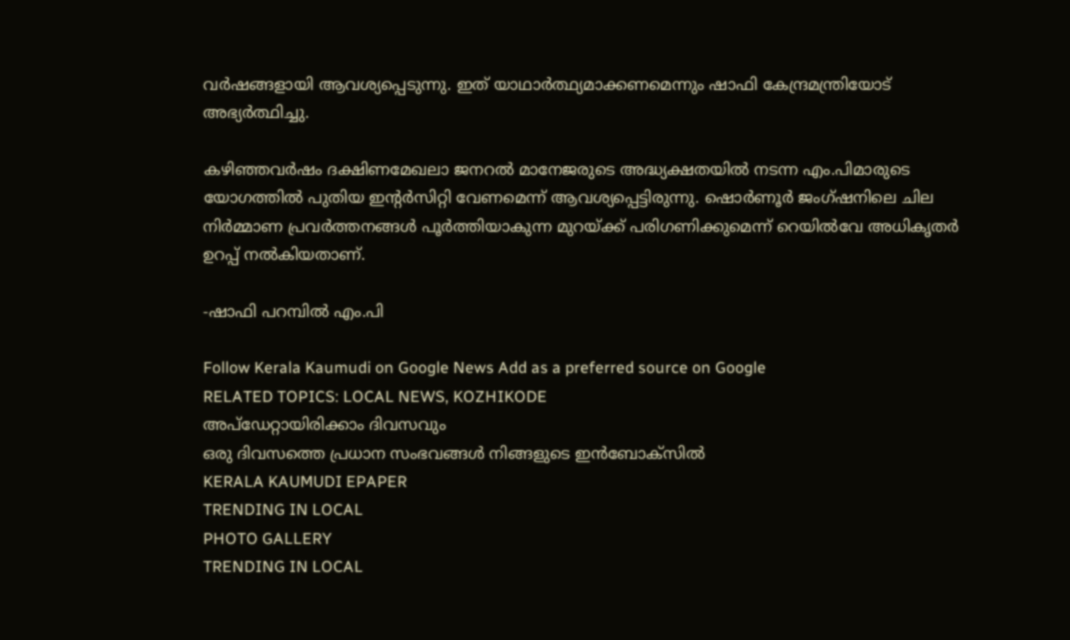വർഷങ്ങളായി ആവശ്യപ്പെടുന്നു. ഇത് യാഥാർത്ഥ്യമാക്കണമെന്നും ഷാഫി കേന്ദ്രമന്ത്രിയോട് അഭ്യർത്ഥിച്ചു.

കഴിഞ്ഞവർഷം ദക്ഷിണമേഖലാ ജനറൽ മാനേജരുടെ അദ്ധ്യക്ഷതയിൽ നടന്ന എം.പിമാരുടെ യോഗത്തിൽ പുതിയ ഇന്റർസിറ്റി വേണമെന്ന് ആവശ്യപ്പെട്ടിരുന്നു. ഷൊർണൂർ ജംഗ്ഷനിലെ ചില നിർമ്മാണ പ്രവർത്തനങ്ങൾ പൂർത്തിയാകുന്ന മുറയ്ക്ക് പരിഗണിക്കുമെന്ന് റെയിൽവേ അധികൃതർ ഉറപ്പ് നൽകിയതാണ്.

-ഷാഫി പറമ്പിൽ എം.പി

Follow Kerala Kaumudi on Google News Add as a preferred source on Google
RELATED TOPICS: LOCAL NEWS, KOZHIKODE
അപ്ഡേറ്റായിരിക്കാം ദിവസവും
ഒരു ദിവസത്തെ പ്രധാന സംഭവങ്ങൾ നിങ്ങളുടെ ഇൻബോക്സിൽ
KERALA KAUMUDI EPAPER
TRENDING IN LOCAL
PHOTO GALLERY
TRENDING IN LOCAL